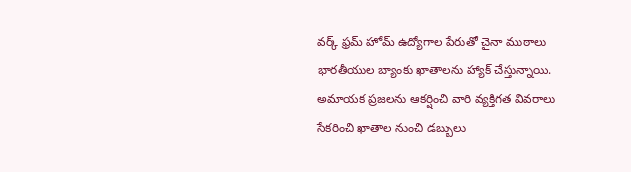వర్క్ ఫ్రమ్ హోమ్ ఉద్యోగాల పేరుతో చైనా ముఠాలు భారతీయుల బ్యాంకు ఖాతాలను హ్యాక్ చేస్తున్నాయి.
అమాయక ప్రజలను ఆకర్షించి వారి వ్యక్తిగత వివరాలు సేకరించి ఖాతాల నుంచి డబ్బులు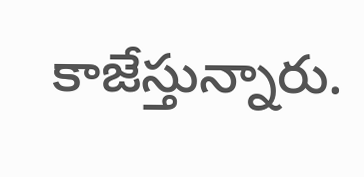కాజేస్తున్నారు.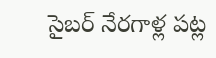సైబర్ నేరగాళ్ల పట్ల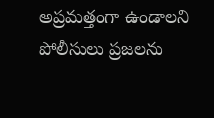అప్రమత్తంగా ఉండాలని పోలీసులు ప్రజలను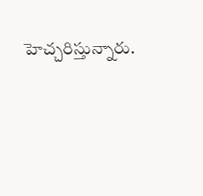హెచ్చరిస్తున్నారు.